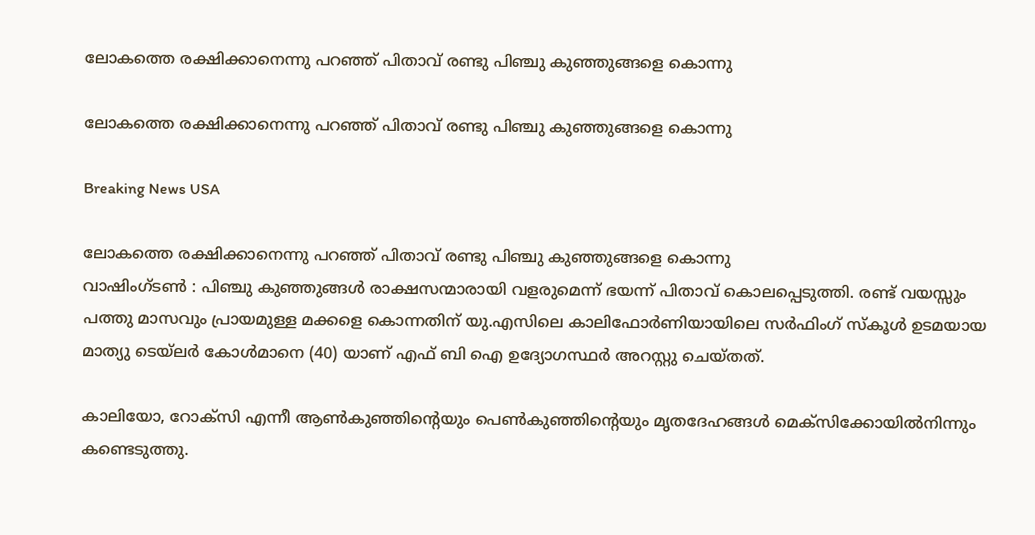ലോകത്തെ രക്ഷിക്കാനെന്നു പറഞ്ഞ് പിതാവ് രണ്ടു പിഞ്ചു കുഞ്ഞുങ്ങളെ കൊന്നു

ലോകത്തെ രക്ഷിക്കാനെന്നു പറഞ്ഞ് പിതാവ് രണ്ടു പിഞ്ചു കുഞ്ഞുങ്ങളെ കൊന്നു

Breaking News USA

ലോകത്തെ രക്ഷിക്കാനെന്നു പറഞ്ഞ് പിതാവ് രണ്ടു പിഞ്ചു കുഞ്ഞുങ്ങളെ കൊന്നു
വാഷിംഗ്ടണ്‍ ‍: പിഞ്ചു കുഞ്ഞുങ്ങള്‍ രാക്ഷസന്മാരായി വളരുമെന്ന് ഭയന്ന് പിതാവ് കൊലപ്പെടുത്തി. രണ്ട് വയസ്സും പത്തു മാസവും പ്രായമുള്ള മക്കളെ കൊന്നതിന് യു.എസിലെ കാലിഫോര്‍ണിയായിലെ സര്‍ഫിംഗ് സ്കൂള്‍ ഉടമയായ മാത്യു ടെയ്ലര്‍ കോള്‍മാനെ (40) യാണ് എഫ് ബി ഐ ഉദ്യോഗസ്ഥര്‍ അറസ്റ്റു ചെയ്തത്.

കാലിയോ, റോക്സി എന്നീ ആണ്‍കുഞ്ഞിന്റെയും പെണ്‍കുഞ്ഞിന്റെയും മൃതദേഹങ്ങള്‍ മെക്സിക്കോയില്‍നിന്നും കണ്ടെടുത്തു.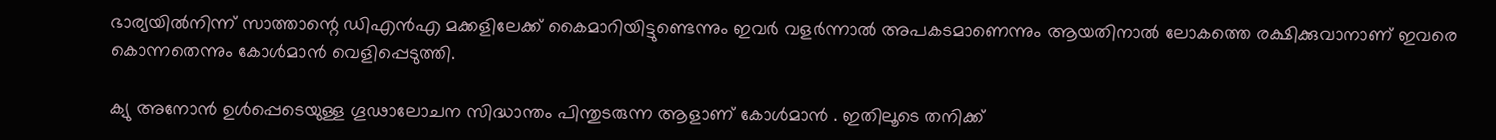ഭാര്യയില്‍നിന്ന് സാത്താന്റെ ഡിഎന്‍എ മക്കളിലേക്ക് കൈമാറിയിട്ടുണ്ടെന്നും ഇവര്‍ വളര്‍ന്നാല്‍ അപകടമാണെന്നും ആയതിനാല്‍ ലോകത്തെ രക്ഷിക്കുവാനാണ് ഇവരെ കൊന്നതെന്നും കോള്‍മാന്‍ വെളിപ്പെടുത്തി.

ക്യു അനോന്‍ ഉള്‍പ്പെടെയുള്ള ഗൂഢാലോചന സിദ്ധാന്തം പിന്തുടരുന്ന ആളാണ് കോള്‍മാന്‍ ‍. ഇതിലൂടെ തനിക്ക്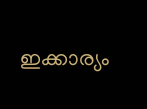ഇക്കാര്യം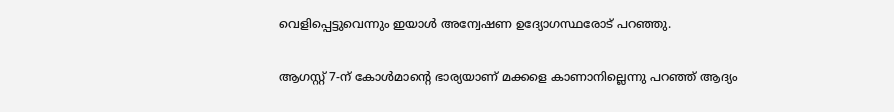വെളിപ്പെട്ടുവെന്നും ഇയാള്‍ അന്വേഷണ ഉദ്യോഗസ്ഥരോട് പറഞ്ഞു.

ആഗസ്റ്റ് 7-ന് കോള്‍മാന്റെ ഭാര്യയാണ് മക്കളെ കാണാനില്ലെന്നു പറഞ്ഞ് ആദ്യം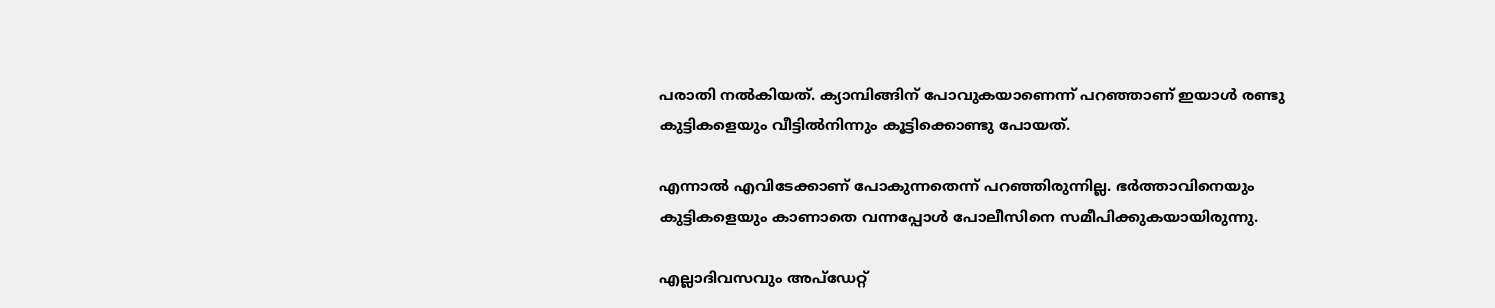പരാതി നല്‍കിയത്. ക്യാമ്പിങ്ങിന് പോവുകയാണെന്ന് പറഞ്ഞാണ് ഇയാള്‍ രണ്ടു കുട്ടികളെയും വീട്ടില്‍നിന്നും കൂട്ടിക്കൊണ്ടു പോയത്.

എന്നാല്‍ എവിടേക്കാണ് പോകുന്നതെന്ന് പറഞ്ഞിരുന്നില്ല. ഭര്‍ത്താവിനെയും കുട്ടികളെയും കാണാതെ വന്നപ്പോള്‍ പോലീസിനെ സമീപിക്കുകയായിരുന്നു.

എല്ലാദിവസവും അപ്ഡേറ്റ്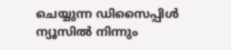ചെയ്യുന്ന ഡിസൈപ്പിൾ ന്യൂസിൽ നിന്നും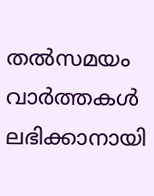തൽസമയം വാർത്തകൾ ലഭിക്കാനായി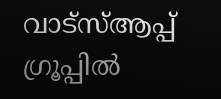വാട്സ്ആപ്പ് ഗ്രൂപ്പിൽ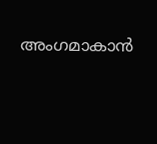അംഗമാകാൻ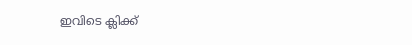ഇവിടെ ക്ലിക്ക്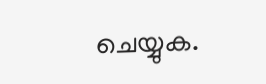ചെയ്യുക.